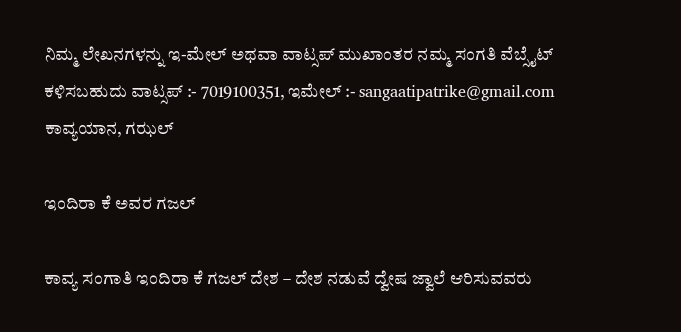ನಿಮ್ಮ ಲೇಖನಗಳನ್ನು ಇ-ಮೇಲ್ ಅಥವಾ ವಾಟ್ಸಪ್ ಮುಖಾಂತರ ನಮ್ಮ ಸಂಗತಿ ವೆಬ್ಸೈಟ್ ಕಳಿಸಬಹುದು ವಾಟ್ಸಪ್‌ :- 7019100351, ಇಮೇಲ್ :- sangaatipatrike@gmail.com
ಕಾವ್ಯಯಾನ, ಗಝಲ್

ಇಂದಿರಾ ಕೆ ಅವರ ಗಜಲ್

ಕಾವ್ಯ ಸಂಗಾತಿ ಇಂದಿರಾ ಕೆ ಗಜಲ್ ದೇಶ – ದೇಶ ನಡುವೆ ದ್ವೇಷ ಜ್ವಾಲೆ ಆರಿಸುವವರು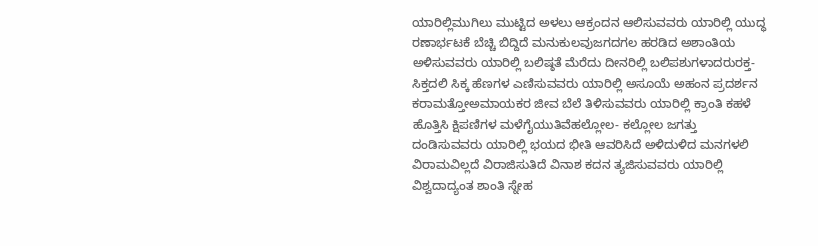ಯಾರಿಲ್ಲಿಮುಗಿಲು ಮುಟ್ಟಿದ ಅಳಲು ಆಕ್ರಂದನ ಆಲಿಸುವವರು ಯಾರಿಲ್ಲಿ ಯುದ್ಧ ರಣಾರ್ಭಟಕೆ ಬೆಚ್ಚಿ ಬಿದ್ದಿದೆ ಮನುಕುಲವುಜಗದಗಲ ಹರಡಿದ ಅಶಾಂತಿಯ ಅಳಿಸುವವರು ಯಾರಿಲ್ಲಿ ಬಲಿಷ್ಠತೆ ಮೆರೆದು ದೀನರಿಲ್ಲಿ ಬಲಿಪಶುಗಳಾದರುರಕ್ತ- ಸಿಕ್ತದಲಿ ಸಿಕ್ಕ ಹೆಣಗಳ ಎಣಿಸುವವರು ಯಾರಿಲ್ಲಿ ಅಸೂಯೆ ಅಹಂನ ಪ್ರದರ್ಶನ ಕರಾಮತ್ತೋಅಮಾಯಕರ ಜೀವ ಬೆಲೆ ತಿಳಿಸುವವರು ಯಾರಿಲ್ಲಿ ಕ್ರಾಂತಿ ಕಹಳೆ ಹೊತ್ತಿಸಿ ಕ್ಷಿಪಣಿಗಳ ಮಳೆಗೈಯುತಿವೆಹಲ್ಲೋಲ- ಕಲ್ಲೋಲ ಜಗತ್ತು ದಂಡಿಸುವವರು ಯಾರಿಲ್ಲಿ ಭಯದ ಭೀತಿ ಆವರಿಸಿದೆ ಅಳಿದುಳಿದ ಮನಗಳಲಿ  ವಿರಾಮವಿಲ್ಲದೆ ವಿರಾಜಿಸುತಿದೆ ವಿನಾಶ ಕದನ ತ್ಯಜಿಸುವವರು ಯಾರಿಲ್ಲಿ ವಿಶ್ವದಾದ್ಯಂತ ಶಾಂತಿ ಸ್ನೇಹ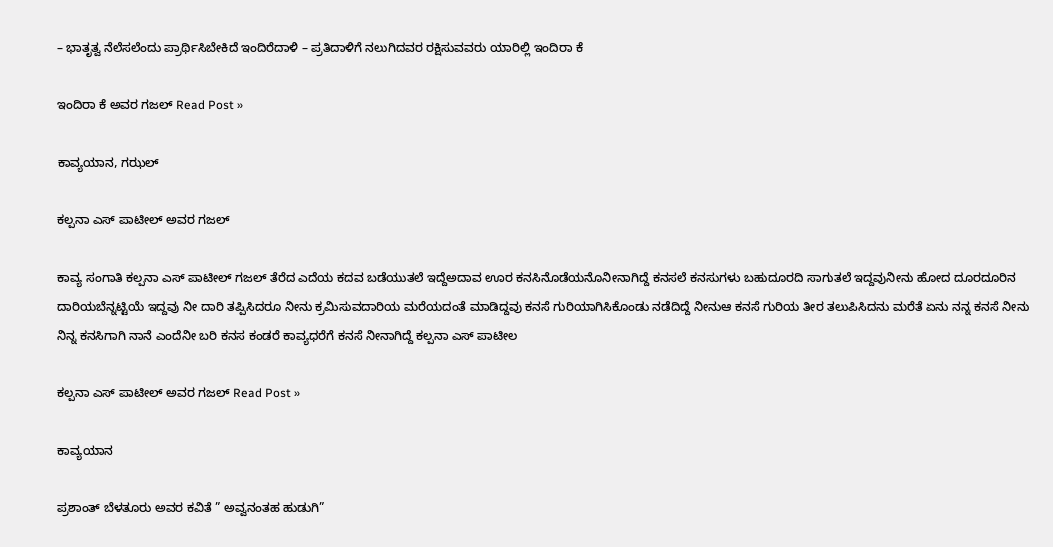– ಭಾತೃತ್ವ ನೆಲೆಸಲೆಂದು ಪ್ರಾರ್ಥಿಸಿಬೇಕಿದೆ ಇಂದಿರೆದಾಳಿ – ಪ್ರತಿದಾಳಿಗೆ ನಲುಗಿದವರ ರಕ್ಷಿಸುವವರು ಯಾರಿಲ್ಲಿ ಇಂದಿರಾ ಕೆ

ಇಂದಿರಾ ಕೆ ಅವರ ಗಜಲ್ Read Post »

ಕಾವ್ಯಯಾನ, ಗಝಲ್

ಕಲ್ಪನಾ ಎಸ್‌ ಪಾಟೀಲ್‌ ಅವರ ಗಜಲ್

ಕಾವ್ಯ ಸಂಗಾತಿ ಕಲ್ಪನಾ ಎಸ್‌ ಪಾಟೀಲ್‌ ಗಜಲ್ ತೆರೆದ ಎದೆಯ ಕದವ ಬಡೆಯುತಲೆ ಇದ್ದೆಅದಾವ ಊರ ಕನಸಿನೊಡೆಯನೊನೀನಾಗಿದ್ದೆ ಕನಸಲೆ ಕನಸುಗಳು ಬಹುದೂರದಿ ಸಾಗುತಲೆ ಇದ್ದವುನೀನು ಹೋದ ದೂರದೂರಿನ ದಾರಿಯಬೆನ್ನಟ್ಟಿಯೆ ಇದ್ದವು ನೀ ದಾರಿ ತಪ್ಪಿಸಿದರೂ ನೀನು ಕ್ರಮಿಸುವದಾರಿಯ ಮರೆಯದಂತೆ ಮಾಡಿದ್ದವು ಕನಸೆ ಗುರಿಯಾಗಿಸಿಕೊಂಡು ನಡೆದಿದ್ದೆ ನೀನುಆ ಕನಸೆ ಗುರಿಯ ತೀರ ತಲುಪಿಸಿದನು ಮರೆತೆ ಏನು ನನ್ನ ಕನಸೆ ನೀನು ನಿನ್ನ ಕನಸಿಗಾಗಿ ನಾನೆ ಎಂದೆನೀ ಬರಿ ಕನಸ ಕಂಡರೆ ಕಾವ್ಯಧರೆಗೆ ಕನಸೆ ನೀನಾಗಿದ್ದೆ ಕಲ್ಪನಾ ಎಸ್ ಪಾಟೀಲ

ಕಲ್ಪನಾ ಎಸ್‌ ಪಾಟೀಲ್‌ ಅವರ ಗಜಲ್ Read Post »

ಕಾವ್ಯಯಾನ

ಪ್ರಶಾಂತ್ ಬೆಳತೂರು ಅವರ ಕವಿತೆ ” ಅವ್ವನಂತಹ ಹುಡುಗಿ”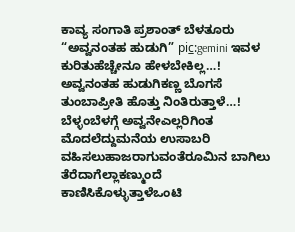ಕಾವ್ಯ ಸಂಗಾತಿ ಪ್ರಶಾಂತ್ ಬೆಳತೂರು “ಅವ್ವನಂತಹ ಹುಡುಗಿ” pic̲:gemini ಇವಳ ಕುರಿತುಹೆಚ್ಚೇನೂ ಹೇಳಬೇಕಿಲ್ಲ…! ಅವ್ವನಂತಹ ಹುಡುಗಿಕಣ್ಣ ಬೊಗಸೆ ತುಂಬಾಪ್ರೀತಿ ಹೊತ್ತು ನಿಂತಿರುತ್ತಾಳೆ…! ಬೆಳ್ಳಂಬೆಳಗ್ಗೆ ಅವ್ವನೇಎಲ್ಲರಿಗಿಂತ ಮೊದಲೆದ್ದುಮನೆಯ ಉಸಾಬರಿ ವಹಿಸಲುಹಾಜರಾಗುವಂತೆರೂಮಿನ ಬಾಗಿಲು ತೆರೆದಾಗೆಲ್ಲಾಕಣ್ಮುಂದೆ ಕಾಣಿಸಿಕೊಳ್ಳುತ್ತಾಳೆಒಂಟಿ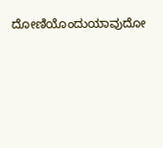ದೋಣಿಯೊಂದುಯಾವುದೋ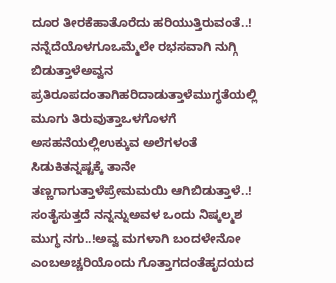ದೂರ ತೀರಕೆಹಾತೊರೆದು ಹರಿಯುತ್ತಿರುವಂತೆ..! ನನ್ನೆದೆಯೊಳಗೂಒಮ್ಮೆಲೇ ರಭಸವಾಗಿ ನುಗ್ಗಿ ಬಿಡುತ್ತಾಳೆಅವ್ವನ ಪ್ರತಿರೂಪದಂತಾಗಿಹರಿದಾಡುತ್ತಾಳೆಮುಗ್ಧತೆಯಲ್ಲಿ ಮೂಗು ತಿರುವುತ್ತಾಒಳಗೊಳಗೆ ಅಸಹನೆಯಲ್ಲಿಉಕ್ಕುವ ಅಲೆಗಳಂತೆ ಸಿಡುಕಿತನ್ನಷ್ಟಕ್ಕೆ ತಾನೇ ತಣ್ಣಗಾಗುತ್ತಾಳೆಪ್ರೇಮಮಯಿ ಆಗಿಬಿಡುತ್ತಾಳೆ..! ಸಂತೈಸುತ್ತದೆ ನನ್ನನ್ನುಅವಳ ಒಂದು ನಿಷ್ಕಲ್ಮಶ ಮುಗ್ಧ ನಗು..!ಅವ್ವ ಮಗಳಾಗಿ ಬಂದಳೇನೋ ಎಂಬಅಚ್ಚರಿಯೊಂದು ಗೊತ್ತಾಗದಂತೆಹೃದಯದ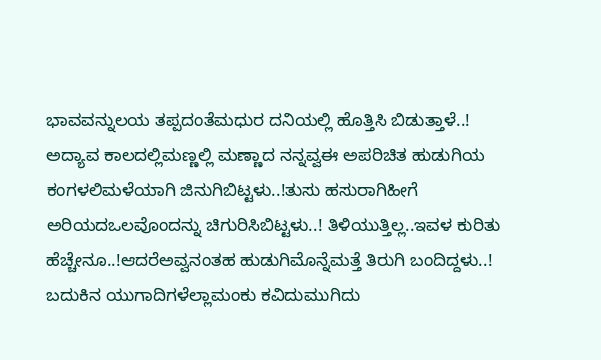ಭಾವವನ್ನುಲಯ ತಪ್ಪದಂತೆಮಧುರ ದನಿಯಲ್ಲಿ ಹೊತ್ತಿಸಿ ಬಿಡುತ್ತಾಳೆ..! ಅದ್ಯಾವ ಕಾಲದಲ್ಲಿಮಣ್ಣಲ್ಲಿ ಮಣ್ಣಾದ ನನ್ನವ್ವಈ ಅಪರಿಚಿತ ಹುಡುಗಿಯ ಕಂಗಳಲಿಮಳೆಯಾಗಿ ಜಿನುಗಿಬಿಟ್ಟಳು..!ತುಸು ಹಸುರಾಗಿಹೀಗೆ ಅರಿಯದಒಲವೊಂದನ್ನು ಚಿಗುರಿಸಿಬಿಟ್ಟಳು..! ತಿಳಿಯುತ್ತಿಲ್ಲ..ಇವಳ ಕುರಿತು ಹೆಚ್ಚೇನೂ..!ಆದರೆಅವ್ವನಂತಹ ಹುಡುಗಿಮೊನ್ನೆಮತ್ತೆ ತಿರುಗಿ ಬಂದಿದ್ದಳು..! ಬದುಕಿನ ಯುಗಾದಿಗಳೆಲ್ಲಾಮಂಕು ಕವಿದುಮುಗಿದು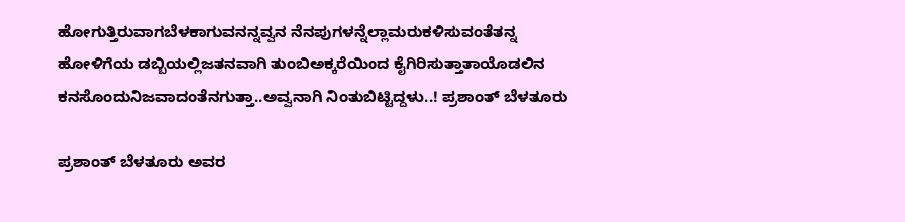ಹೋಗುತ್ತಿರುವಾಗಬೆಳಕಾಗುವನನ್ನವ್ವನ ನೆನಪುಗಳನ್ನೆಲ್ಲಾಮರುಕಳಿಸುವಂತೆತನ್ನ ಹೋಳಿಗೆಯ ಡಬ್ಬಿಯಲ್ಲಿಜತನವಾಗಿ ತುಂಬಿಅಕ್ಕರೆಯಿಂದ ಕೈಗಿರಿಸುತ್ತಾತಾಯೊಡಲಿನ ಕನಸೊಂದುನಿಜವಾದಂತೆನಗುತ್ತಾ..ಅವ್ವನಾಗಿ ನಿಂತುಬಿಟ್ಟಿದ್ದಳು..! ಪ್ರಶಾಂತ್ ಬೆಳತೂರು

ಪ್ರಶಾಂತ್ ಬೆಳತೂರು ಅವರ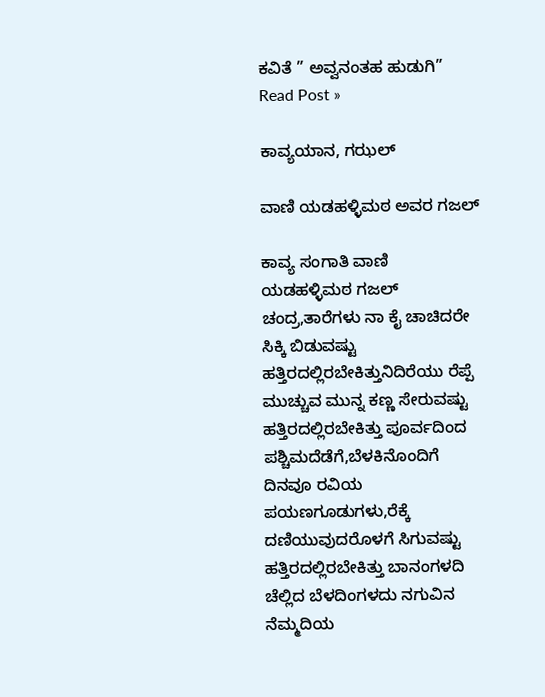ಕವಿತೆ ” ಅವ್ವನಂತಹ ಹುಡುಗಿ” Read Post »

ಕಾವ್ಯಯಾನ, ಗಝಲ್

ವಾಣಿ ಯಡಹಳ್ಳಿಮಠ‌ ಅವರ ಗಜಲ್

ಕಾವ್ಯ ಸಂಗಾತಿ ವಾಣಿ ಯಡಹಳ್ಳಿಮಠ‌ ಗಜಲ್ ಚಂದ್ರ,ತಾರೆಗಳು ನಾ ಕೈ ಚಾಚಿದರೇ ಸಿಕ್ಕಿ ಬಿಡುವಷ್ಟು ಹತ್ತಿರದಲ್ಲಿರಬೇಕಿತ್ತುನಿದಿರೆಯು ರೆಪ್ಪೆ ಮುಚ್ಚುವ ಮುನ್ನ ಕಣ್ಣ ಸೇರುವಷ್ಟು ಹತ್ತಿರದಲ್ಲಿರಬೇಕಿತ್ತು ಪೂರ್ವದಿಂದ ಪಶ್ಚಿಮದೆಡೆಗೆ,ಬೆಳಕಿನೊಂದಿಗೆ  ದಿನವೂ ರವಿಯ ಪಯಣಗೂಡುಗಳು,ರೆಕ್ಕೆ ದಣಿಯುವುದರೊಳಗೆ ಸಿಗುವಷ್ಟು ಹತ್ತಿರದಲ್ಲಿರಬೇಕಿತ್ತು ಬಾನಂಗಳದಿ ಚೆಲ್ಲಿದ ಬೆಳದಿಂಗಳದು ನಗುವಿನ ನೆಮ್ಮದಿಯ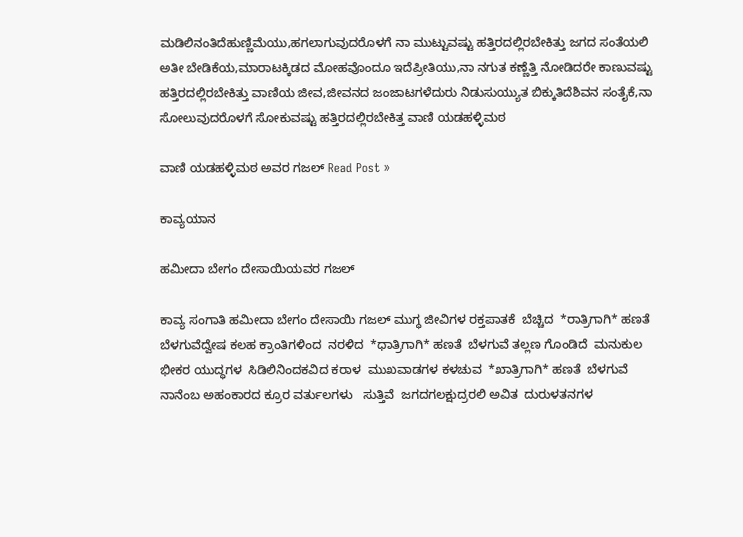ಮಡಿಲಿನಂತಿದೆಹುಣ್ಣಿಮೆಯು,ಹಗಲಾಗುವುದರೊಳಗೆ ನಾ ಮುಟ್ಟುವಷ್ಟು ಹತ್ತಿರದಲ್ಲಿರಬೇಕಿತ್ತು ಜಗದ ಸಂತೆಯಲಿ ಅತೀ ಬೇಡಿಕೆಯ,ಮಾರಾಟಕ್ಕಿಡದ ಮೋಹವೊಂದೂ ಇದೆಪ್ರೀತಿಯು,ನಾ ನಗುತ ಕಣ್ಣೆತ್ತಿ ನೋಡಿದರೇ ಕಾಣುವಷ್ಟು ಹತ್ತಿರದಲ್ಲಿರಬೇಕಿತ್ತು ವಾಣಿಯ ಜೀವ,ಜೀವನದ ಜಂಜಾಟಗಳೆದುರು ನಿಡುಸುಯ್ಯುತ ಬಿಕ್ಕುತಿದೆಶಿವನ ಸಂತೈಕೆ,ನಾ ಸೋಲುವುದರೊಳಗೆ ಸೋಕುವಷ್ಟು ಹತ್ತಿರದಲ್ಲಿರಬೇಕಿತ್ತ ವಾಣಿ ಯಡಹಳ್ಳಿಮಠ

ವಾಣಿ ಯಡಹಳ್ಳಿಮಠ‌ ಅವರ ಗಜಲ್ Read Post »

ಕಾವ್ಯಯಾನ

ಹಮೀದಾ ಬೇಗಂ ದೇಸಾಯಿಯವರ ಗಜಲ್

ಕಾವ್ಯ ಸಂಗಾತಿ ಹಮೀದಾ ಬೇಗಂ ದೇಸಾಯಿ ಗಜಲ್ ಮುಗ್ಧ ಜೀವಿಗಳ ರಕ್ತಪಾತಕೆ  ಬೆಚ್ಚಿದ  *ರಾತ್ರಿಗಾಗಿ* ಹಣತೆ ಬೆಳಗುವೆದ್ವೇಷ ಕಲಹ ಕ್ರಾಂತಿಗಳಿಂದ  ನರಳಿದ  *ಧಾತ್ರಿಗಾಗಿ* ಹಣತೆ  ಬೆಳಗುವೆ ತಲ್ಲಣ ಗೊಂಡಿದೆ  ಮನುಕುಲ ಭೀಕರ ಯುದ್ಧಗಳ  ಸಿಡಿಲಿನಿಂದಕವಿದ ಕರಾಳ  ಮುಖವಾಡಗಳ ಕಳಚುವ  *ಖಾತ್ರಿಗಾಗಿ* ಹಣತೆ  ಬೆಳಗುವೆ ನಾನೆಂಬ ಅಹಂಕಾರದ ಕ್ರೂರ ವರ್ತುಲಗಳು   ಸುತ್ತಿವೆ  ಜಗದಗಲಕ್ಷುದ್ರರಲಿ ಅವಿತ  ದುರುಳತನಗಳ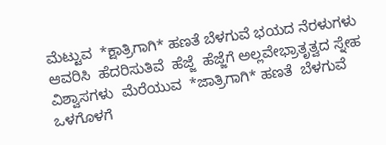ಮೆಟ್ಟುವ  *ಕ್ಷಾತ್ರಿಗಾಗಿ* ಹಣತೆ ಬೆಳಗುವೆ ಭಯದ ನೆರಳುಗಳು ಆವರಿಸಿ  ಹೆದರಿಸುತಿವೆ  ಹೆಜ್ಜೆ  ಹೆಜ್ಜೆಗೆ ಅಲ್ಲವೇಭ್ರಾತೃತ್ವದ ಸ್ನೇಹ ವಿಶ್ವಾಸಗಳು  ಮೆರೆಯುವ  *ಜಾತ್ರಿಗಾಗಿ* ಹಣತೆ  ಬೆಳಗುವೆ ಒಳಗೊಳಗೆ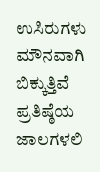ಉಸಿರುಗಳು ಮೌನವಾಗಿ  ಬಿಕ್ಕುತ್ತಿವೆ ಪ್ರತಿಷ್ಠೆಯ ಜಾಲಗಳಲಿ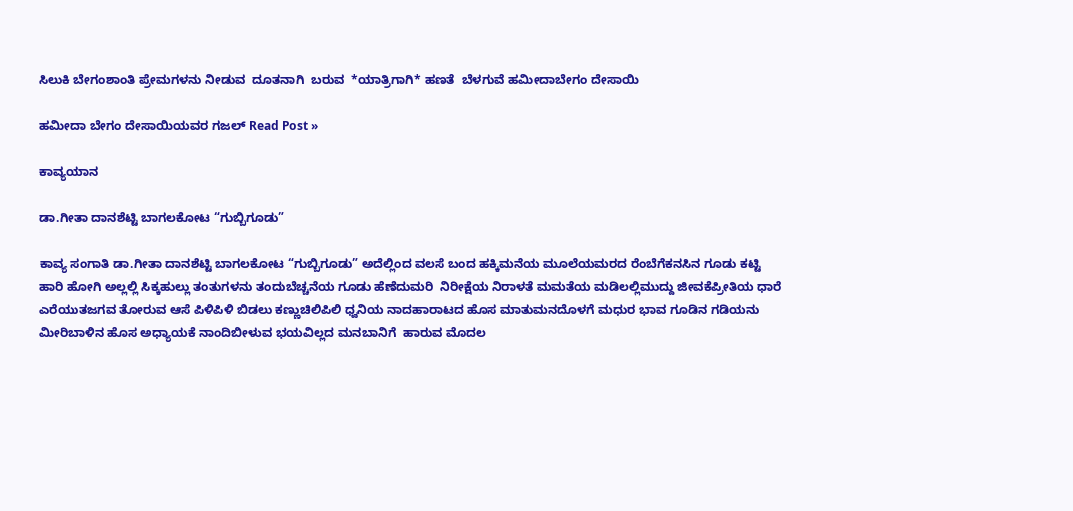ಸಿಲುಕಿ ಬೇಗಂಶಾಂತಿ ಪ್ರೇಮಗಳನು ನೀಡುವ  ದೂತನಾಗಿ  ಬರುವ  *ಯಾತ್ರಿಗಾಗಿ* ಹಣತೆ  ಬೆಳಗುವೆ ಹಮೀದಾಬೇಗಂ ದೇಸಾಯಿ

ಹಮೀದಾ ಬೇಗಂ ದೇಸಾಯಿಯವರ ಗಜಲ್ Read Post »

ಕಾವ್ಯಯಾನ

ಡಾ.ಗೀತಾ ದಾನಶೆಟ್ಟಿ ಬಾಗಲಕೋಟ “ಗುಬ್ಬಿಗೂಡು”

ಕಾವ್ಯ ಸಂಗಾತಿ ಡಾ.ಗೀತಾ ದಾನಶೆಟ್ಟಿ ಬಾಗಲಕೋಟ “ಗುಬ್ಬಿಗೂಡು” ಅದೆಲ್ಲಿಂದ ವಲಸೆ ಬಂದ ಹಕ್ಕಿಮನೆಯ ಮೂಲೆಯಮರದ ರೆಂಬೆಗೆಕನಸಿನ ಗೂಡು ಕಟ್ಟಿ ಹಾರಿ ಹೋಗಿ ಅಲ್ಲಲ್ಲಿ ಸಿಕ್ಕಹುಲ್ಲು ತಂತುಗಳನು ತಂದುಬೆಚ್ಚನೆಯ ಗೂಡು ಹೆಣೆದುಮರಿ  ನಿರೀಕ್ಷೆಯ ನಿರಾಳತೆ ಮಮತೆಯ ಮಡಿಲಲ್ಲಿಮುದ್ದು ಜೀವಕೆಪ್ರೀತಿಯ ಧಾರೆ ಎರೆಯುತಜಗವ ತೋರುವ ಆಸೆ ಪಿಳಿಪಿಳಿ ಬಿಡಲು ಕಣ್ಣುಚಿಲಿಪಿಲಿ ಧ್ವನಿಯ ನಾದಹಾರಾಟದ ಹೊಸ ಮಾತುಮನದೊಳಗೆ ಮಧುರ ಭಾವ ಗೂಡಿನ ಗಡಿಯನು ಮೀರಿಬಾಳಿನ ಹೊಸ ಅಧ್ಯಾಯಕೆ ನಾಂದಿಬೀಳುವ ಭಯವಿಲ್ಲದ ಮನಬಾನಿಗೆ  ಹಾರುವ ಮೊದಲ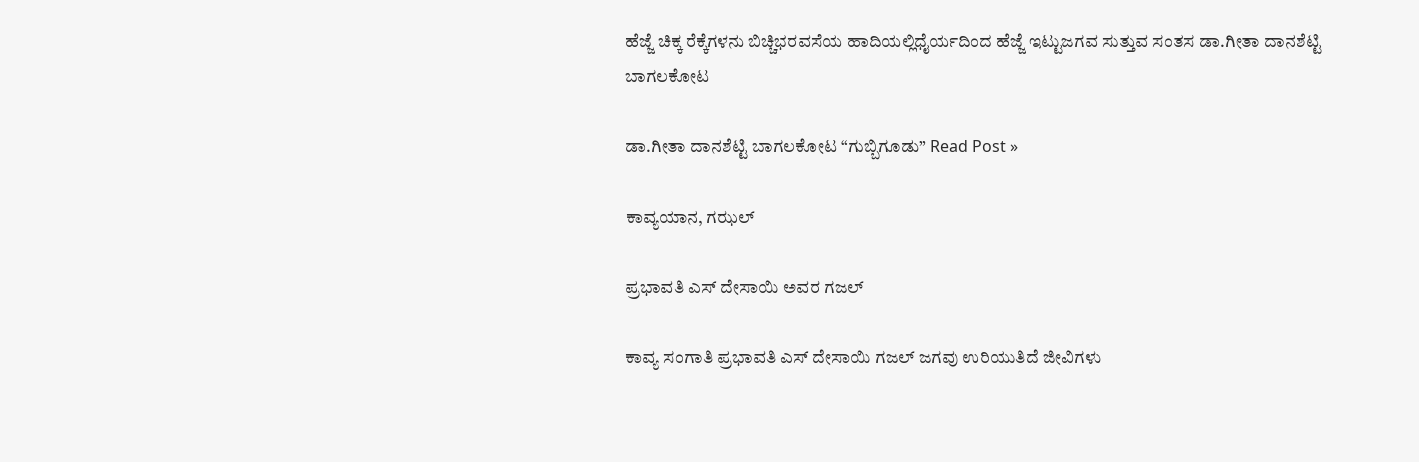ಹೆಜ್ಜೆ ಚಿಕ್ಕ ರೆಕ್ಕೆಗಳನು ಬಿಚ್ಚಿಭರವಸೆಯ ಹಾದಿಯಲ್ಲಿಧೈರ್ಯದಿಂದ ಹೆಜ್ಜೆ ಇಟ್ಟುಜಗವ ಸುತ್ತುವ ಸಂತಸ ಡಾ.ಗೀತಾ ದಾನಶೆಟ್ಟಿ ಬಾಗಲಕೋಟ

ಡಾ.ಗೀತಾ ದಾನಶೆಟ್ಟಿ ಬಾಗಲಕೋಟ “ಗುಬ್ಬಿಗೂಡು” Read Post »

ಕಾವ್ಯಯಾನ, ಗಝಲ್

ಪ್ರಭಾವತಿ ಎಸ್ ದೇಸಾಯಿ ಅವರ ಗಜಲ್

ಕಾವ್ಯ ಸಂಗಾತಿ ಪ್ರಭಾವತಿ ಎಸ್ ದೇಸಾಯಿ ಗಜಲ್ ಜಗವು ಉರಿಯುತಿದೆ ಜೀವಿಗಳು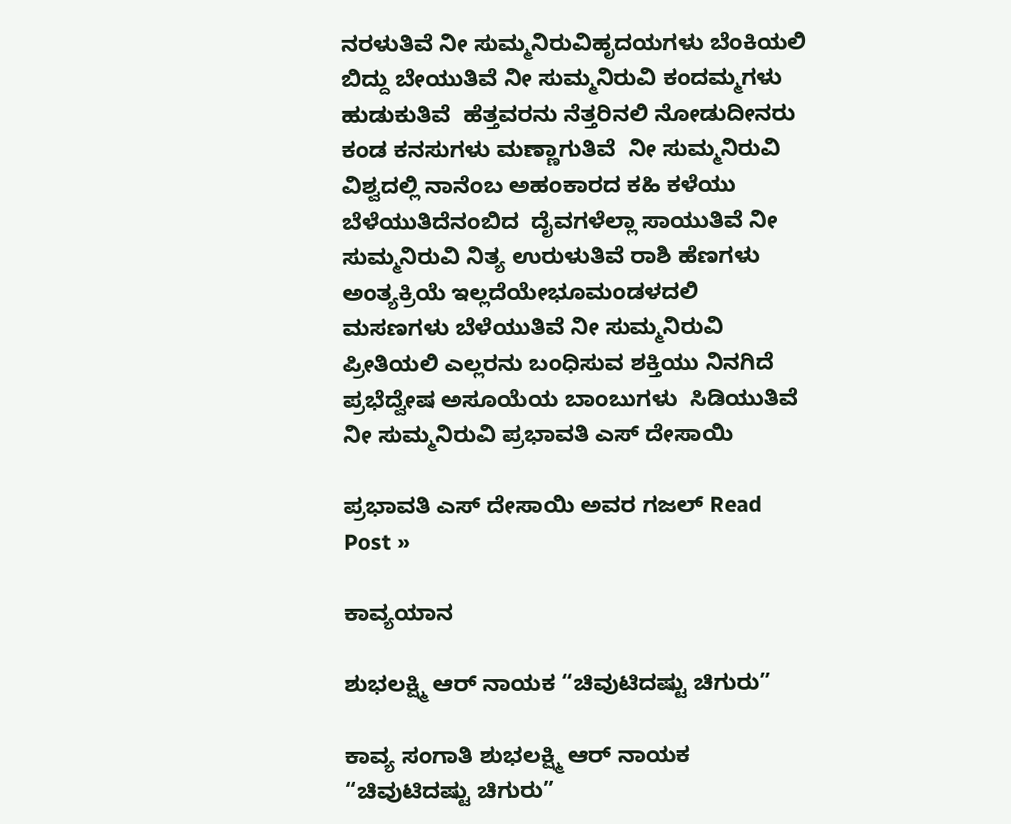ನರಳುತಿವೆ ನೀ ಸುಮ್ಮನಿರುವಿಹೃದಯಗಳು ಬೆಂಕಿಯಲಿ ಬಿದ್ದು ಬೇಯುತಿವೆ ನೀ ಸುಮ್ಮನಿರುವಿ ಕಂದಮ್ಮಗಳು ಹುಡುಕುತಿವೆ  ಹೆತ್ತವರನು ನೆತ್ತರಿನಲಿ ನೋಡುದೀನರು ಕಂಡ ಕನಸುಗಳು ಮಣ್ಣಾಗುತಿವೆ  ನೀ ಸುಮ್ಮನಿರುವಿ ವಿಶ್ವದಲ್ಲಿ ನಾನೆಂಬ ಅಹಂಕಾರದ ಕಹಿ ಕಳೆಯು ಬೆಳೆಯುತಿದೆನಂಬಿದ  ದೈವಗಳೆಲ್ಲಾ ಸಾಯುತಿವೆ ನೀ ಸುಮ್ಮನಿರುವಿ ನಿತ್ಯ ಉರುಳುತಿವೆ ರಾಶಿ ಹೆಣಗಳು ಅಂತ್ಯಕ್ರಿಯೆ ಇಲ್ಲದೆಯೇಭೂಮಂಡಳದಲಿ ಮಸಣಗಳು ಬೆಳೆಯುತಿವೆ ನೀ ಸುಮ್ಮನಿರುವಿ ಪ್ರೀತಿಯಲಿ ಎಲ್ಲರನು ಬಂಧಿಸುವ ಶಕ್ತಿಯು ನಿನಗಿದೆ ಪ್ರಭೆದ್ವೇಷ ಅಸೂಯೆಯ ಬಾಂಬುಗಳು  ಸಿಡಿಯುತಿವೆ  ನೀ ಸುಮ್ಮನಿರುವಿ ಪ್ರಭಾವತಿ ಎಸ್ ದೇಸಾಯಿ

ಪ್ರಭಾವತಿ ಎಸ್ ದೇಸಾಯಿ ಅವರ ಗಜಲ್ Read Post »

ಕಾವ್ಯಯಾನ

ಶುಭಲಕ್ಷ್ಮಿ ಆರ್ ನಾಯಕ “ಚಿವುಟಿದಷ್ಟು ಚಿಗುರು”

ಕಾವ್ಯ ಸಂಗಾತಿ ಶುಭಲಕ್ಷ್ಮಿ ಆರ್ ನಾಯಕ “ಚಿವುಟಿದಷ್ಟು ಚಿಗುರು”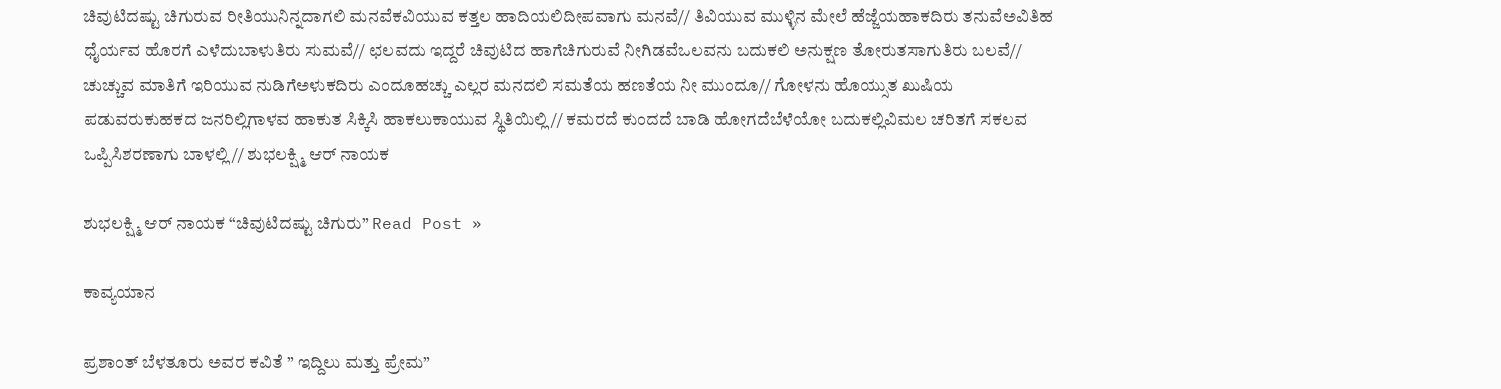ಚಿವುಟಿದಷ್ಟು ಚಿಗುರುವ ರೀತಿಯುನಿನ್ನದಾಗಲಿ ಮನವೆಕವಿಯುವ ಕತ್ತಲ ಹಾದಿಯಲಿದೀಪವಾಗು ಮನವೆ// ತಿವಿಯುವ ಮುಳ್ಳಿನ ಮೇಲೆ ಹೆಜ್ಜೆಯಹಾಕದಿರು ತನುವೆಅವಿತಿಹ ಧೈರ್ಯವ ಹೊರಗೆ ಎಳೆದುಬಾಳುತಿರು ಸುಮವೆ// ಛಲವದು ಇದ್ದರೆ ಚಿವುಟಿದ ಹಾಗೆಚಿಗುರುವೆ ನೀಗಿಡವೆಒಲವನು ಬದುಕಲಿ ಅನುಕ್ಷಣ ತೋರುತಸಾಗುತಿರು ಬಲವೆ// ಚುಚ್ಚುವ ಮಾತಿಗೆ ಇರಿಯುವ ನುಡಿಗೆಅಳುಕದಿರು ಎಂದೂಹಚ್ಚು ಎಲ್ಲರ ಮನದಲಿ ಸಮತೆಯ ಹಣತೆಯ ನೀ ಮುಂದೂ// ಗೋಳನು ಹೊಯ್ಸುತ ಖುಷಿಯ ಪಡುವರುಕುಹಕದ ಜನರಿಲ್ಲಿಗಾಳವ ಹಾಕುತ ಸಿಕ್ಕಿಸಿ ಹಾಕಲುಕಾಯುವ ಸ್ಥಿತಿಯಿಲ್ಲಿ// ಕಮರದೆ ಕುಂದದೆ ಬಾಡಿ ಹೋಗದೆಬೆಳೆಯೋ ಬದುಕಲ್ಲಿವಿಮಲ ಚರಿತಗೆ ಸಕಲವ ಒಪ್ಪಿಸಿಶರಣಾಗು ಬಾಳಲ್ಲಿ// ಶುಭಲಕ್ಷ್ಮಿ ಆರ್ ನಾಯಕ

ಶುಭಲಕ್ಷ್ಮಿ ಆರ್ ನಾಯಕ “ಚಿವುಟಿದಷ್ಟು ಚಿಗುರು” Read Post »

ಕಾವ್ಯಯಾನ

ಪ್ರಶಾಂತ್ ಬೆಳತೂರು ಅವರ ಕವಿತೆ ” ಇದ್ದಿಲು ಮತ್ತು ಪ್ರೇಮ”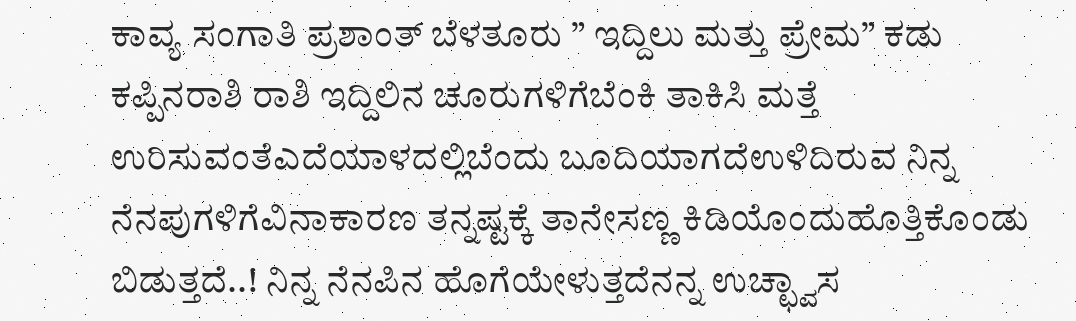ಕಾವ್ಯ ಸಂಗಾತಿ ಪ್ರಶಾಂತ್ ಬೆಳತೂರು ” ಇದ್ದಿಲು ಮತ್ತು ಪ್ರೇಮ” ಕಡು ಕಪ್ಪಿನರಾಶಿ ರಾಶಿ ಇದ್ದಿಲಿನ ಚೂರುಗಳಿಗೆಬೆಂಕಿ ತಾಕಿಸಿ ಮತ್ತೆ ಉರಿಸುವಂತೆಎದೆಯಾಳದಲ್ಲಿಬೆಂದು ಬೂದಿಯಾಗದೆಉಳಿದಿರುವ ನಿನ್ನ ನೆನಪುಗಳಿಗೆವಿನಾಕಾರಣ ತನ್ನಷ್ಟಕ್ಕೆ ತಾನೇಸಣ್ಣ ಕಿಡಿಯೊಂದುಹೊತ್ತಿಕೊಂಡು ಬಿಡುತ್ತದೆ..! ನಿನ್ನ ನೆನಪಿನ ಹೊಗೆಯೇಳುತ್ತದೆನನ್ನ ಉಚ್ಛ್ವಾಸ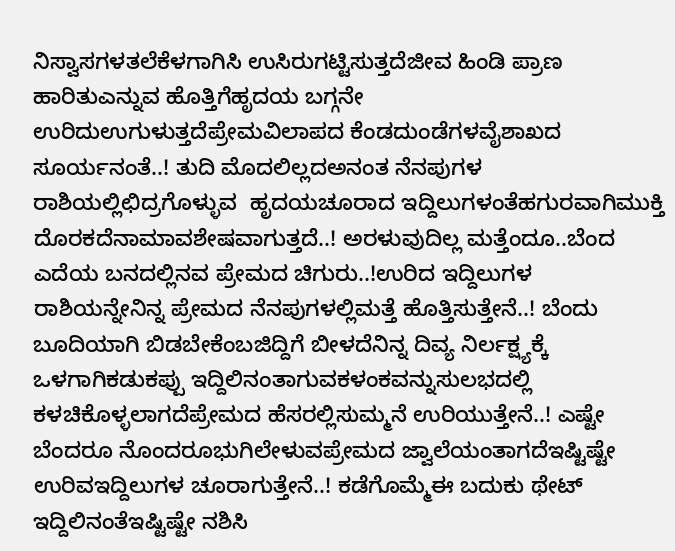ನಿಸ್ವಾಸಗಳತಲೆಕೆಳಗಾಗಿಸಿ ಉಸಿರುಗಟ್ಟಿಸುತ್ತದೆಜೀವ ಹಿಂಡಿ ಪ್ರಾಣ ಹಾರಿತುಎನ್ನುವ ಹೊತ್ತಿಗೆಹೃದಯ ಬಗ್ಗನೇ ಉರಿದುಉಗುಳುತ್ತದೆಪ್ರೇಮವಿಲಾಪದ ಕೆಂಡದುಂಡೆಗಳವೈಶಾಖದ ಸೂರ್ಯನಂತೆ..! ತುದಿ ಮೊದಲಿಲ್ಲದಅನಂತ ನೆನಪುಗಳ ರಾಶಿಯಲ್ಲಿಛಿದ್ರಗೊಳ್ಳುವ  ಹೃದಯಚೂರಾದ ಇದ್ದಿಲುಗಳಂತೆಹಗುರವಾಗಿಮುಕ್ತಿ ದೊರಕದೆನಾಮಾವಶೇಷವಾಗುತ್ತದೆ..! ಅರಳುವುದಿಲ್ಲ ಮತ್ತೆಂದೂ..ಬೆಂದ ಎದೆಯ ಬನದಲ್ಲಿನವ ಪ್ರೇಮದ ಚಿಗುರು..!ಉರಿದ ಇದ್ದಿಲುಗಳ ರಾಶಿಯನ್ನೇನಿನ್ನ ಪ್ರೇಮದ ನೆನಪುಗಳಲ್ಲಿಮತ್ತೆ ಹೊತ್ತಿಸುತ್ತೇನೆ..! ಬೆಂದು ಬೂದಿಯಾಗಿ ಬಿಡಬೇಕೆಂಬಜಿದ್ದಿಗೆ ಬೀಳದೆನಿನ್ನ ದಿವ್ಯ ನಿರ್ಲಕ್ಷ್ಯಕ್ಕೆ ಒಳಗಾಗಿಕಡುಕಪ್ಪು ಇದ್ದಿಲಿನಂತಾಗುವಕಳಂಕವನ್ನುಸುಲಭದಲ್ಲಿ ಕಳಚಿಕೊಳ್ಳಲಾಗದೆಪ್ರೇಮದ ಹೆಸರಲ್ಲಿಸುಮ್ಮನೆ ಉರಿಯುತ್ತೇನೆ..! ಎಷ್ಟೇ ಬೆಂದರೂ ನೊಂದರೂಭುಗಿಲೇಳುವಪ್ರೇಮದ ಜ್ವಾಲೆಯಂತಾಗದೆಇಷ್ಟಿಷ್ಟೇ ಉರಿವಇದ್ದಿಲುಗಳ ಚೂರಾಗುತ್ತೇನೆ..! ಕಡೆಗೊಮ್ಮೆಈ ಬದುಕು ಥೇಟ್ ಇದ್ದಿಲಿನಂತೆಇಷ್ಟಿಷ್ಟೇ ನಶಿಸಿ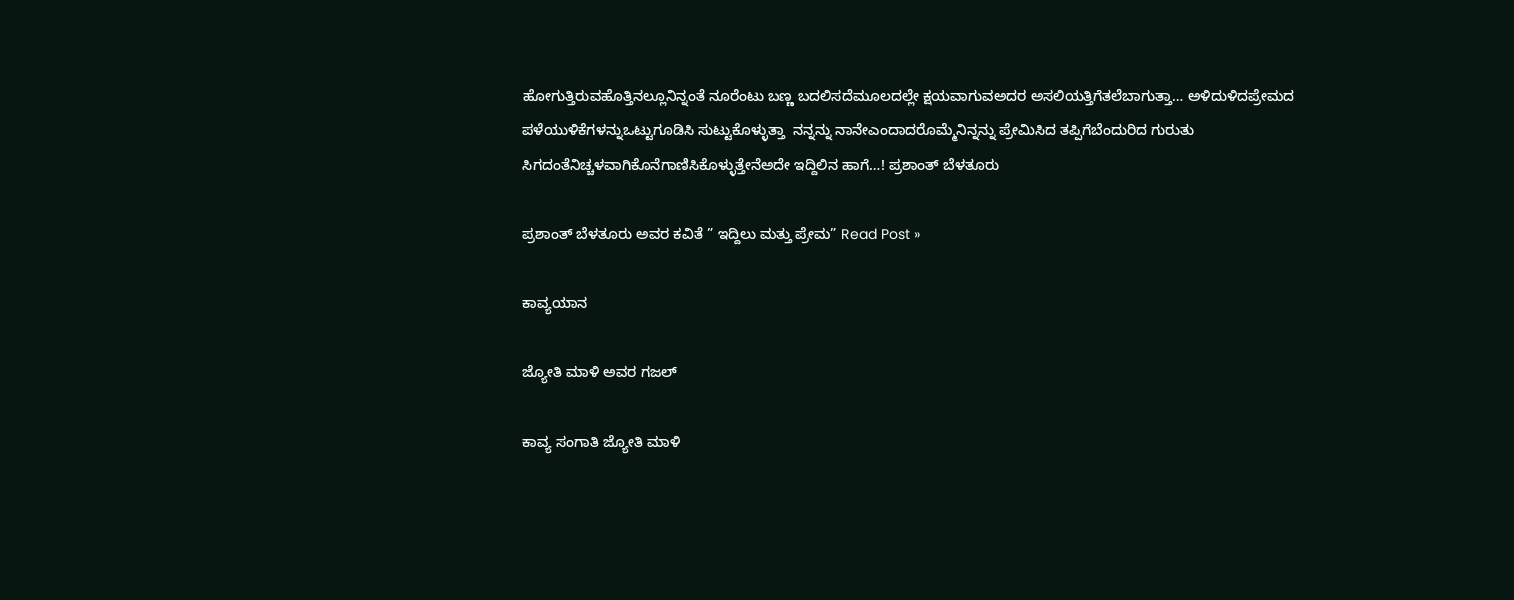ಹೋಗುತ್ತಿರುವಹೊತ್ತಿನಲ್ಲೂನಿನ್ನಂತೆ ನೂರೆಂಟು ಬಣ್ಣ ಬದಲಿಸದೆಮೂಲದಲ್ಲೇ ಕ್ಷಯವಾಗುವಅದರ ಅಸಲಿಯತ್ತಿಗೆತಲೆಬಾಗುತ್ತಾ… ಅಳಿದುಳಿದಪ್ರೇಮದ ಪಳೆಯುಳಿಕೆಗಳನ್ನುಒಟ್ಟುಗೂಡಿಸಿ ಸುಟ್ಟುಕೊಳ್ಳುತ್ತಾ  ನನ್ನನ್ನು ನಾನೇಎಂದಾದರೊಮ್ಮೆನಿನ್ನನ್ನು ಪ್ರೇಮಿಸಿದ ತಪ್ಪಿಗೆಬೆಂದುರಿದ ಗುರುತು ಸಿಗದಂತೆನಿಚ್ಚಳವಾಗಿಕೊನೆಗಾಣಿಸಿಕೊಳ್ಳುತ್ತೇನೆಅದೇ ಇದ್ದಿಲಿನ ಹಾಗೆ…! ಪ್ರಶಾಂತ್ ಬೆಳತೂರು

ಪ್ರಶಾಂತ್ ಬೆಳತೂರು ಅವರ ಕವಿತೆ ” ಇದ್ದಿಲು ಮತ್ತು ಪ್ರೇಮ” Read Post »

ಕಾವ್ಯಯಾನ

ಜ್ಯೋತಿ ಮಾಳಿ ಅವರ ಗಜಲ್

ಕಾವ್ಯ ಸಂಗಾತಿ ಜ್ಯೋತಿ ಮಾಳಿ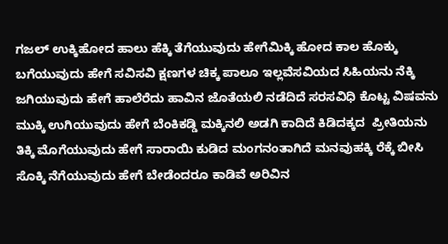ಗಜಲ್ ಉಕ್ಕಿಹೋದ ಹಾಲು ಹೆಕ್ಕಿ ತೆಗೆಯುವುದು ಹೇಗೆಮಿಕ್ಕಿ ಹೋದ ಕಾಲ ಹೊಕ್ಕು ಬಗೆಯುವುದು ಹೇಗೆ ಸವಿಸವಿ ಕ್ಷಣಗಳ ಚಿಕ್ಕ ಪಾಲೂ ಇಲ್ಲವೆಸವಿಯದ ಸಿಹಿಯನು ನೆಕ್ಕಿ ಜಗಿಯುವುದು ಹೇಗೆ ಹಾಲೆರೆದು ಹಾವಿನ ಜೊತೆಯಲಿ ನಡೆದಿದೆ ಸರಸವಿಧಿ ಕೊಟ್ಟ ವಿಷವನು ಮುಕ್ಕಿ ಉಗಿಯುವುದು ಹೇಗೆ ಬೆಂಕಿಕಡ್ಡಿ ಮಕ್ಕಿನಲಿ ಅಡಗಿ ಕಾದಿದೆ ಕಿಡಿದಕ್ಕದ  ಪ್ರೀತಿಯನು ತಿಕ್ಕಿ ಮೊಗೆಯುವುದು ಹೇಗೆ ಸಾರಾಯಿ ಕುಡಿದ ಮಂಗನಂತಾಗಿದೆ ಮನವುಹಕ್ಕಿ ರೆಕ್ಕೆ ಬೀಸಿ ಸೊಕ್ಕಿ ನೆಗೆಯುವುದು ಹೇಗೆ ಬೇಡೆಂದರೂ ಕಾಡಿವೆ ಅರಿವಿನ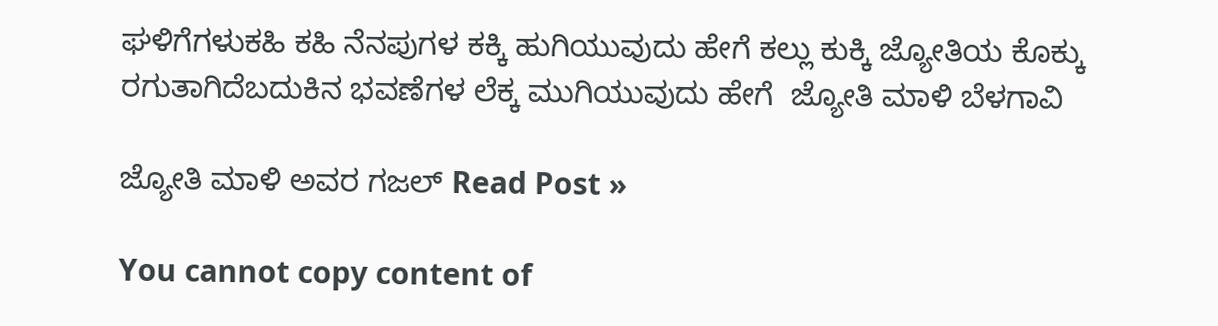ಘಳಿಗೆಗಳುಕಹಿ ಕಹಿ ನೆನಪುಗಳ ಕಕ್ಕಿ ಹುಗಿಯುವುದು ಹೇಗೆ ಕಲ್ಲು ಕುಕ್ಕಿ ಜ್ಯೋತಿಯ ಕೊಕ್ಕು ರಗುತಾಗಿದೆಬದುಕಿನ ಭವಣೆಗಳ ಲೆಕ್ಕ ಮುಗಿಯುವುದು ಹೇಗೆ  ಜ್ಯೋತಿ ಮಾಳಿ ಬೆಳಗಾವಿ

ಜ್ಯೋತಿ ಮಾಳಿ ಅವರ ಗಜಲ್ Read Post »

You cannot copy content of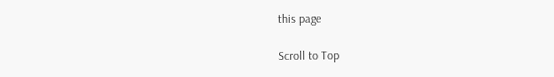this page

Scroll to Top